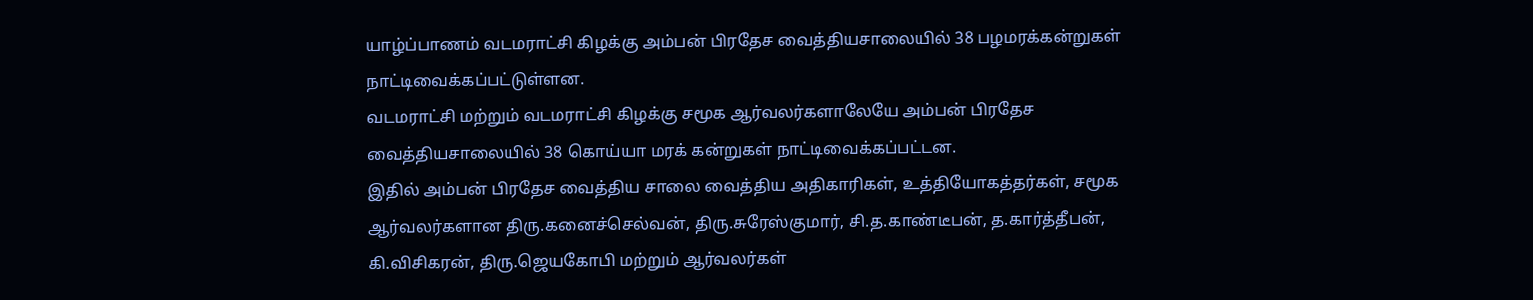யாழ்ப்பாணம் வடமராட்சி கிழக்கு அம்பன் பிரதேச வைத்தியசாலையில் 38 பழமரக்கன்றுகள் நாட்டிவைக்கப்பட்டுள்ளன.
வடமராட்சி மற்றும் வடமராட்சி கிழக்கு சமூக ஆர்வலர்களாலேயே அம்பன் பிரதேச வைத்தியசாலையில் 38 கொய்யா மரக் கன்றுகள் நாட்டிவைக்கப்பட்டன.
இதில் அம்பன் பிரதேச வைத்திய சாலை வைத்திய அதிகாரிகள், உத்தியோகத்தர்கள், சமூக ஆர்வலர்களான திரு.கனைச்செல்வன், திரு.சுரேஸ்குமார், சி.த.காண்டீபன், த.கார்த்தீபன், கி.விசிகரன், திரு.ஜெயகோபி மற்றும் ஆர்வலர்கள்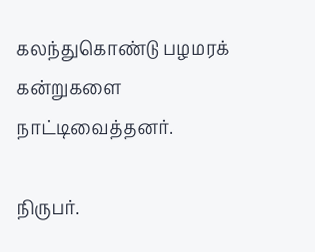கலந்துகொண்டு பழமரக் கன்றுகளை நாட்டிவைத்தனர்.

நிருபர்.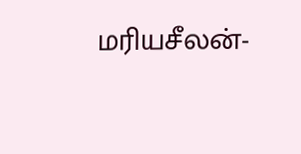மரியசீலன்-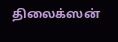திலைக்ஸன்